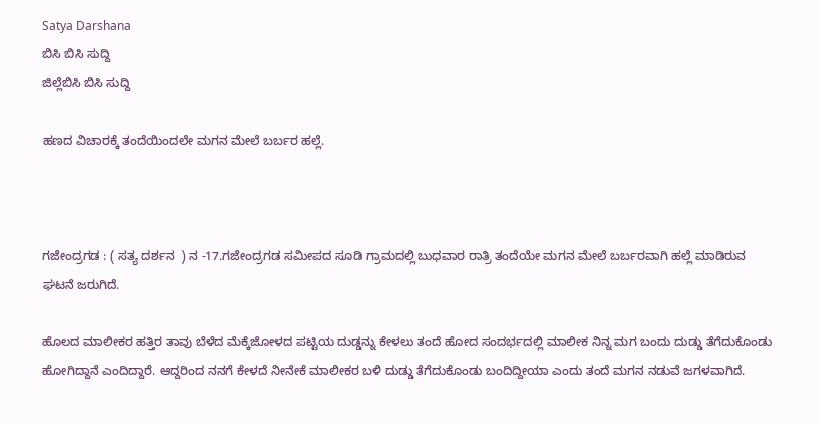Satya Darshana
ಬಿಸಿ ಬಿಸಿ ಸುದ್ದಿ
ಜಿಲ್ಲೆಬಿಸಿ ಬಿಸಿ ಸುದ್ದಿ

ಹಣದ ವಿಚಾರಕ್ಕೆ ತಂದೆಯಿಂದಲೇ ಮಗನ ಮೇಲೆ ಬರ್ಬರ ಹಲ್ಲೆ.



ಗಜೇಂದ್ರಗಡ : ( ಸತ್ಯ ದರ್ಶನ  ) ನ -17.ಗಜೇಂದ್ರಗಡ ಸಮೀಪದ ಸೂಡಿ ಗ್ರಾಮದಲ್ಲಿ ಬುಧವಾರ ರಾತ್ರಿ ತಂದೆಯೇ ಮಗನ ಮೇಲೆ ಬರ್ಬರವಾಗಿ ಹಲ್ಲೆ ಮಾಡಿರುವ ಘಟನೆ ಜರುಗಿದೆ.

ಹೊಲದ ಮಾಲೀಕರ ಹತ್ತಿರ ತಾವು ಬೆಳೆದ ಮೆಕ್ಕೆಜೋಳದ ಪಟ್ಟಿಯ ದುಡ್ಡನ್ನು ಕೇಳಲು ತಂದೆ ಹೋದ ಸಂದರ್ಭದಲ್ಲಿ ಮಾಲೀಕ ನಿನ್ನ ಮಗ ಬಂದು ದುಡ್ಡು ತೆಗೆದುಕೊಂಡು ಹೋಗಿದ್ದಾನೆ ಎಂದಿದ್ದಾರೆ. ಆದ್ದರಿಂದ ನನಗೆ ಕೇಳದೆ ನೀನೇಕೆ ಮಾಲೀಕರ ಬಳಿ ದುಡ್ಡು ತೆಗೆದುಕೊಂಡು ಬಂದಿದ್ದೀಯಾ ಎಂದು ತಂದೆ ಮಗನ ನಡುವೆ ಜಗಳವಾಗಿದೆ.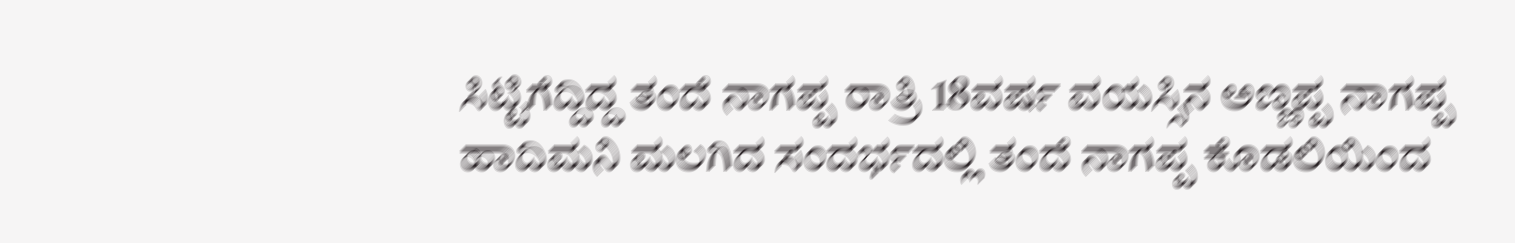ಸಿಟ್ಟಿಗೆದ್ದಿದ್ದ ತಂದೆ ನಾಗಪ್ಪ ರಾತ್ರಿ 18ವರ್ಷ ವಯಸ್ಸಿನ ಅಣ್ಣಪ್ಪ ನಾಗಪ್ಪ ಹಾದಿಮನಿ ಮಲಗಿದ ಸಂದರ್ಭದಲ್ಲಿ ತಂದೆ ನಾಗಪ್ಪ ಕೊಡಲಿಯಿಂದ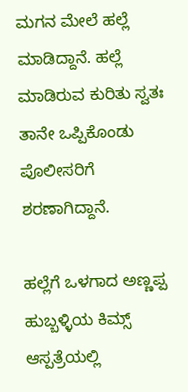ಮಗನ ಮೇಲೆ ಹಲ್ಲೆ ಮಾಡಿದ್ದಾನೆ. ಹಲ್ಲೆ ಮಾಡಿರುವ ಕುರಿತು ಸ್ವತಃ ತಾನೇ ಒಪ್ಪಿಕೊಂಡು ಪೊಲೀಸರಿಗೆ ಶರಣಾಗಿದ್ದಾನೆ.

ಹಲ್ಲೆಗೆ ಒಳಗಾದ ಅಣ್ಣಪ್ಪ ಹುಬ್ಬಳ್ಳಿಯ ಕಿಮ್ಸ್ ಆಸ್ಪತ್ರೆಯಲ್ಲಿ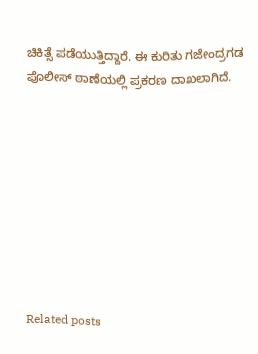ಚಿಕಿತ್ಸೆ ಪಡೆಯುತ್ತಿದ್ದಾರೆ. ಈ ಕುರಿತು ಗಜೇಂದ್ರಗಡ ಪೊಲೀಸ್ ಠಾಣೆಯಲ್ಲಿ ಪ್ರಕರಣ ದಾಖಲಾಗಿದೆ.









Related posts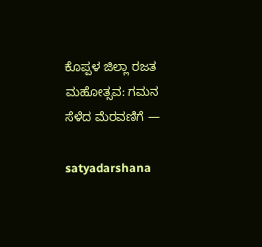ಕೊಪ್ಪಳ ಜಿಲ್ಲಾ ರಜತ ಮಹೋತ್ಸವ: ಗಮನ ಸೆಳೆದ ಮೆರವಣಿಗೆ —

satyadarshana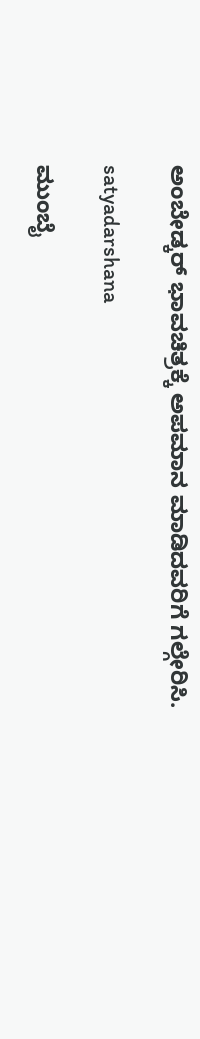ಅಂಬೇಡ್ಕರ್ ಭಾವಚಿತ್ರಕ್ಕೆ ಅಪಮಾನ ಮಾಡಿದವರಿಗೆ ಗಲ್ಗೇರಿಸಿ.

satyadarshana

ಮುಂಬೈ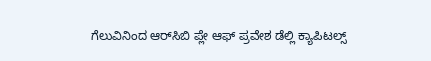ಗೆಲುವಿನಿಂದ ಆರ್‌ಸಿಬಿ ಪ್ಲೇ ಆಫ್ ಪ್ರವೇಶ ಡೆಲ್ಲಿ ಕ್ಯಾಪಿಟಲ್ಸ್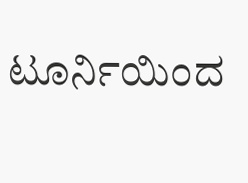ಟೂರ್ನಿಯಿಂದ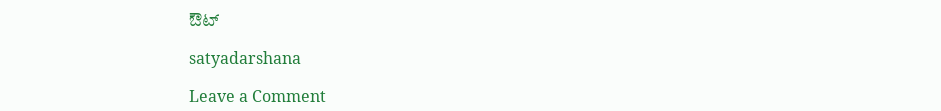ಔಟ್

satyadarshana

Leave a Comment